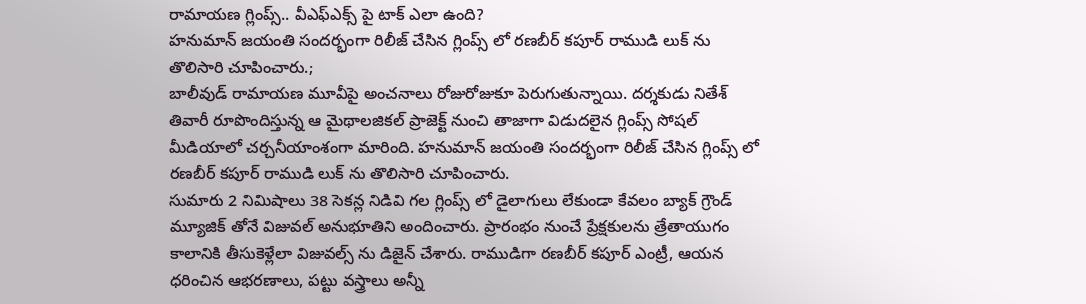రామాయణ గ్లింప్స్.. వీఎఫ్ఎక్స్ పై టాక్ ఎలా ఉంది?
హనుమాన్ జయంతి సందర్భంగా రిలీజ్ చేసిన గ్లింప్స్ లో రణబీర్ కపూర్ రాముడి లుక్ ను తొలిసారి చూపించారు.;
బాలీవుడ్ రామాయణ మూవీపై అంచనాలు రోజురోజుకూ పెరుగుతున్నాయి. దర్శకుడు నితేశ్ తివారీ రూపొందిస్తున్న ఆ మైథాలజికల్ ప్రాజెక్ట్ నుంచి తాజాగా విడుదలైన గ్లింప్స్ సోషల్ మీడియాలో చర్చనీయాంశంగా మారింది. హనుమాన్ జయంతి సందర్భంగా రిలీజ్ చేసిన గ్లింప్స్ లో రణబీర్ కపూర్ రాముడి లుక్ ను తొలిసారి చూపించారు.
సుమారు 2 నిమిషాలు 38 సెకన్ల నిడివి గల గ్లింప్స్ లో డైలాగులు లేకుండా కేవలం బ్యాక్ గ్రౌండ్ మ్యూజిక్ తోనే విజువల్ అనుభూతిని అందించారు. ప్రారంభం నుంచే ప్రేక్షకులను త్రేతాయుగం కాలానికి తీసుకెళ్లేలా విజువల్స్ ను డిజైన్ చేశారు. రాముడిగా రణబీర్ కపూర్ ఎంట్రీ, ఆయన ధరించిన ఆభరణాలు, పట్టు వస్త్రాలు అన్నీ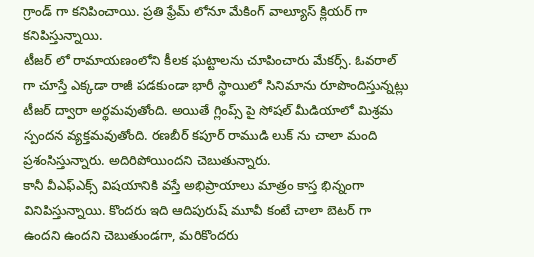గ్రాండ్ గా కనిపించాయి. ప్రతి ఫ్రేమ్ లోనూ మేకింగ్ వాల్యూస్ క్లియర్ గా కనిపిస్తున్నాయి.
టీజర్ లో రామాయణంలోని కీలక ఘట్టాలను చూపించారు మేకర్స్. ఓవరాల్ గా చూస్తే ఎక్కడా రాజీ పడకుండా భారీ స్థాయిలో సినిమాను రూపొందిస్తున్నట్లు టీజర్ ద్వారా అర్థమవుతోంది. అయితే గ్లింప్స్ పై సోషల్ మీడియాలో మిశ్రమ స్పందన వ్యక్తమవుతోంది. రణబీర్ కపూర్ రాముడి లుక్ ను చాలా మంది ప్రశంసిస్తున్నారు. అదిరిపోయిందని చెబుతున్నారు.
కానీ వీఎఫ్ఎక్స్ విషయానికి వస్తే అభిప్రాయాలు మాత్రం కాస్త భిన్నంగా వినిపిస్తున్నాయి. కొందరు ఇది ఆదిపురుష్ మూవీ కంటే చాలా బెటర్ గా ఉందని ఉందని చెబుతుండగా, మరికొందరు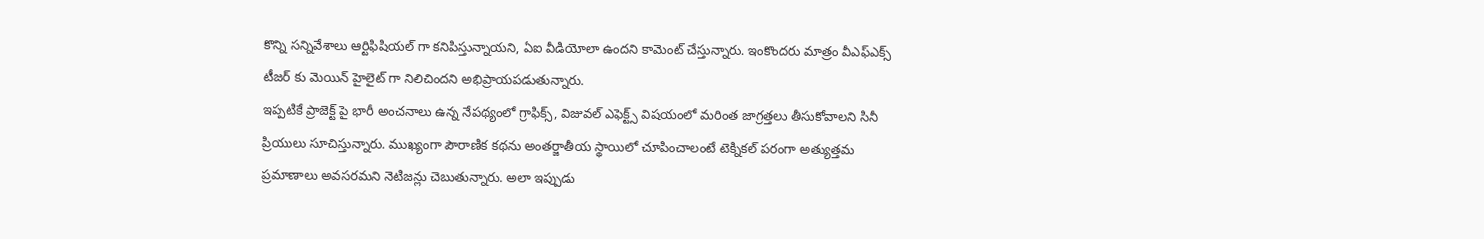కొన్ని సన్నివేశాలు ఆర్టిఫిషియల్ గా కనిపిస్తున్నాయని, ఏఐ వీడియోలా ఉందని కామెంట్ చేస్తున్నారు. ఇంకొందరు మాత్రం వీఎఫ్ఎక్స్ టీజర్ కు మెయిన్ హైలైట్ గా నిలిచిందని అభిప్రాయపడుతున్నారు.
ఇప్పటికే ప్రాజెక్ట్ పై భారీ అంచనాలు ఉన్న నేపథ్యంలో గ్రాఫిక్స్, విజువల్ ఎఫెక్ట్స్ విషయంలో మరింత జాగ్రత్తలు తీసుకోవాలని సినీ ప్రియులు సూచిస్తున్నారు. ముఖ్యంగా పౌరాణిక కథను అంతర్జాతీయ స్థాయిలో చూపించాలంటే టెక్నికల్ పరంగా అత్యుత్తమ ప్రమాణాలు అవసరమని నెటిజన్లు చెబుతున్నారు. అలా ఇప్పుడు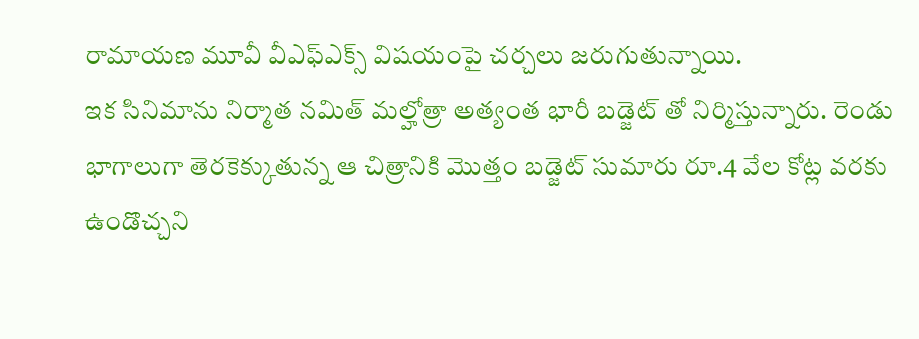రామాయణ మూవీ వీఎఫ్ఎక్స్ విషయంపై చర్చలు జరుగుతున్నాయి.
ఇక సినిమాను నిర్మాత నమిత్ మల్హోత్రా అత్యంత భారీ బడ్జెట్ తో నిర్మిస్తున్నారు. రెండు భాగాలుగా తెరకెక్కుతున్న ఆ చిత్రానికి మొత్తం బడ్జెట్ సుమారు రూ.4 వేల కోట్ల వరకు ఉండొచ్చని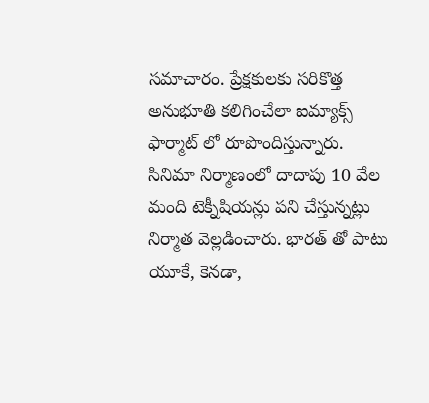సమాచారం. ప్రేక్షకులకు సరికొత్త అనుభూతి కలిగించేలా ఐమ్యాక్స్ ఫార్మాట్ లో రూపొందిస్తున్నారు. సినిమా నిర్మాణంలో దాదాపు 10 వేల మంది టెక్నీషియన్లు పని చేస్తున్నట్లు నిర్మాత వెల్లడించారు. భారత్ తో పాటు యూకే, కెనడా,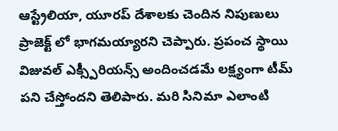ఆస్ట్రేలియా, యూరప్ దేశాలకు చెందిన నిపుణులు ప్రాజెక్ట్ లో భాగమయ్యారని చెప్పారు. ప్రపంచ స్థాయి విజువల్ ఎక్స్పీరియన్స్ అందించడమే లక్ష్యంగా టీమ్ పని చేస్తోందని తెలిపారు. మరి సినిమా ఎలాంటి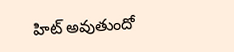హిట్ అవుతుందో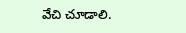వేచి చూడాలి.